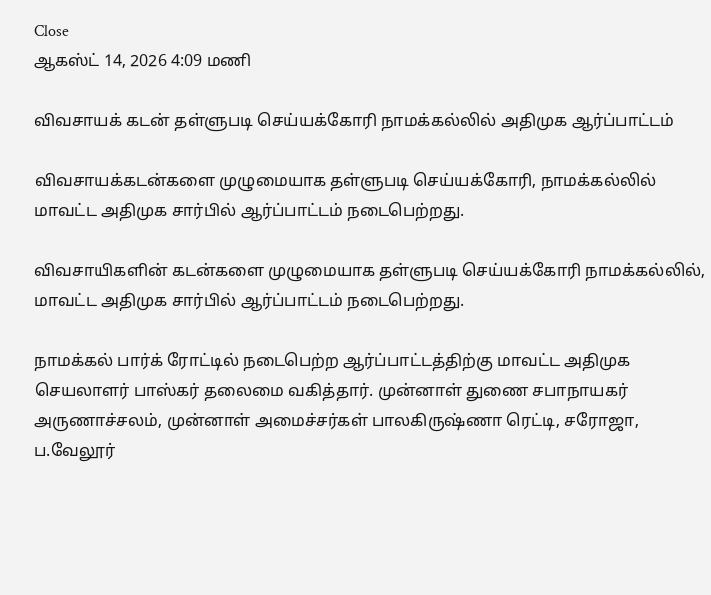Close
ஆகஸ்ட் 14, 2026 4:09 மணி

விவசாயக் கடன் தள்ளுபடி செய்யக்கோரி நாமக்கல்லில் அதிமுக ஆர்ப்பாட்டம்

விவசாயக்கடன்களை முழுமையாக தள்ளுபடி செய்யக்கோரி, நாமக்கல்லில் மாவட்ட அதிமுக சார்பில் ஆர்ப்பாட்டம் நடைபெற்றது.

விவசாயிகளின் கடன்களை முழுமையாக தள்ளுபடி செய்யக்கோரி நாமக்கல்லில், மாவட்ட அதிமுக சார்பில் ஆர்ப்பாட்டம் நடைபெற்றது.

நாமக்கல் பார்க் ரோட்டில் நடைபெற்ற ஆர்ப்பாட்டத்திற்கு மாவட்ட அதிமுக செயலாளர் பாஸ்கர் தலைமை வகித்தார். முன்னாள் துணை சபாநாயகர் அருணாச்சலம், முன்னாள் அமைச்சர்கள் பாலகிருஷ்ணா ரெட்டி, சரோஜா, ப.வேலூர்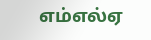எம்எல்ஏ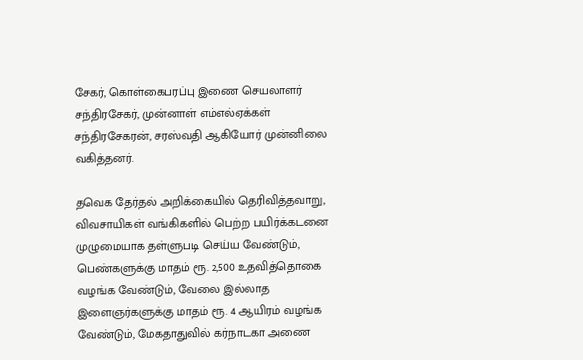சேகர், கொள்கைபரப்பு இணை செயலாளர் சந்திரசேகர், முன்னாள் எம்எல்ஏக்கள் சந்திரசேகரன், சரஸ்வதி ஆகியோர் முன்னிலை வகித்தனர்.

தவெக தேர்தல் அறிக்கையில் தெரிவித்தவாறு, விவசாயிகள் வங்கிகளில் பெற்ற பயிர்க்கடனை முழுமையாக தள்ளுபடி செய்ய வேண்டும், பெண்களுக்கு மாதம் ரூ. 2,500 உதவித்தொகை வழங்க வேண்டும், வேலை இல்லாத இளைஞர்களுக்கு மாதம் ரூ. 4 ஆயிரம் வழங்க வேண்டும், மேகதாதுவில் கர்நாடகா அணை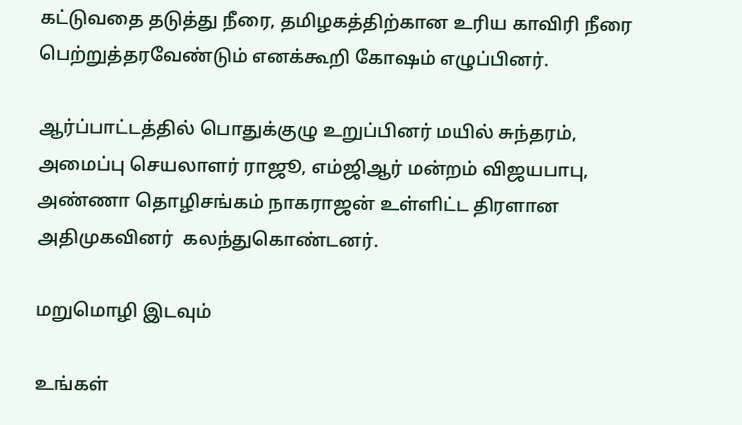கட்டுவதை தடுத்து நீரை, தமிழகத்திற்கான உரிய காவிரி நீரை பெற்றுத்தரவேண்டும் எனக்கூறி கோஷம் எழுப்பினர்.

ஆர்ப்பாட்டத்தில் பொதுக்குழு உறுப்பினர் மயில் சுந்தரம், அமைப்பு செயலாளர் ராஜூ, எம்ஜிஆர் மன்றம் விஜயபாபு, அண்ணா தொழிசங்கம் நாகராஜன் உள்ளிட்ட திரளான அதிமுகவினர்  கலந்துகொண்டனர்.

மறுமொழி இடவும்

உங்கள்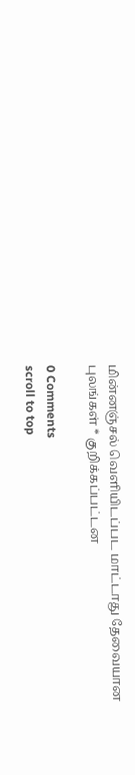மின்னஞ்சல் வெளியிடப்பட மாட்டாது தேவையான புலங்கள் * குறிக்கப்பட்டன

0 Comments
scroll to top